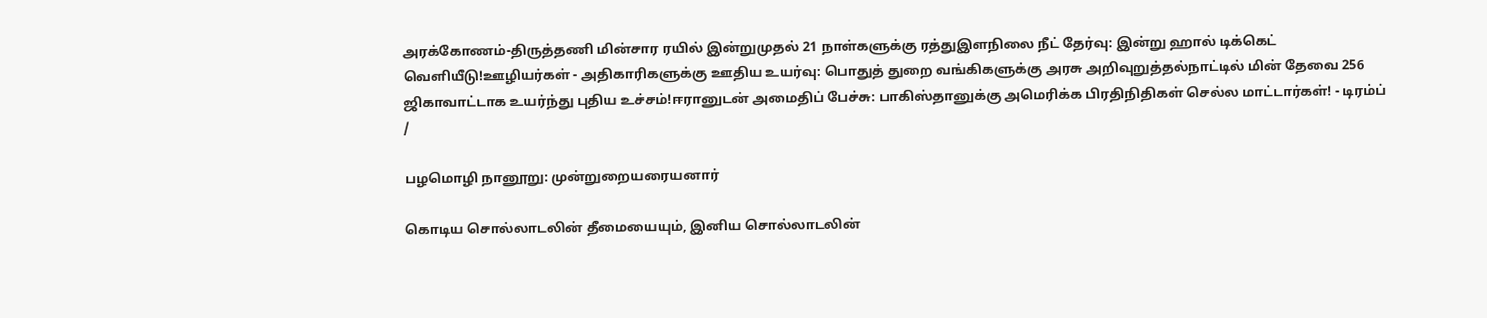அரக்கோணம்-திருத்தணி மின்சார ரயில் இன்றுமுதல் 21 நாள்களுக்கு ரத்துஇளநிலை நீட் தேர்வு: இன்று ஹால் டிக்கெட் வெளியீடு!ஊழியர்கள் - அதிகாரிகளுக்கு ஊதிய உயர்வு: பொதுத் துறை வங்கிகளுக்கு அரசு அறிவுறுத்தல்நாட்டில் மின் தேவை 256 ஜிகாவாட்டாக உயர்ந்து புதிய உச்சம்!ஈரானுடன் அமைதிப் பேச்சு: பாகிஸ்தானுக்கு அமெரிக்க பிரதிநிதிகள் செல்ல மாட்டார்கள்! - டிரம்ப்
/

பழமொழி நானூறு: முன்றுறையரையனார்

கொடிய சொல்லாடலின் தீமையையும், இனிய சொல்லாடலின்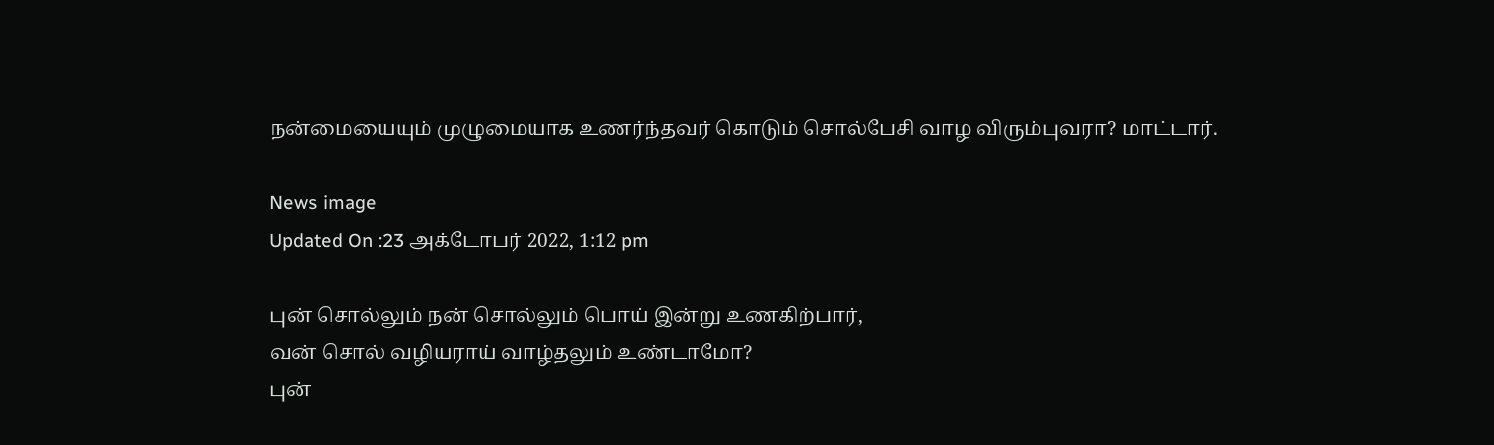நன்மையையும் முழுமையாக உணர்ந்தவர் கொடும் சொல்பேசி வாழ விரும்புவரா? மாட்டார்.

News image
Updated On :23 அக்டோபர் 2022, 1:12 pm

புன் சொல்லும் நன் சொல்லும் பொய் இன்று உணகிற்பார்,
வன் சொல் வழியராய் வாழ்தலும் உண்டாமோ?
புன்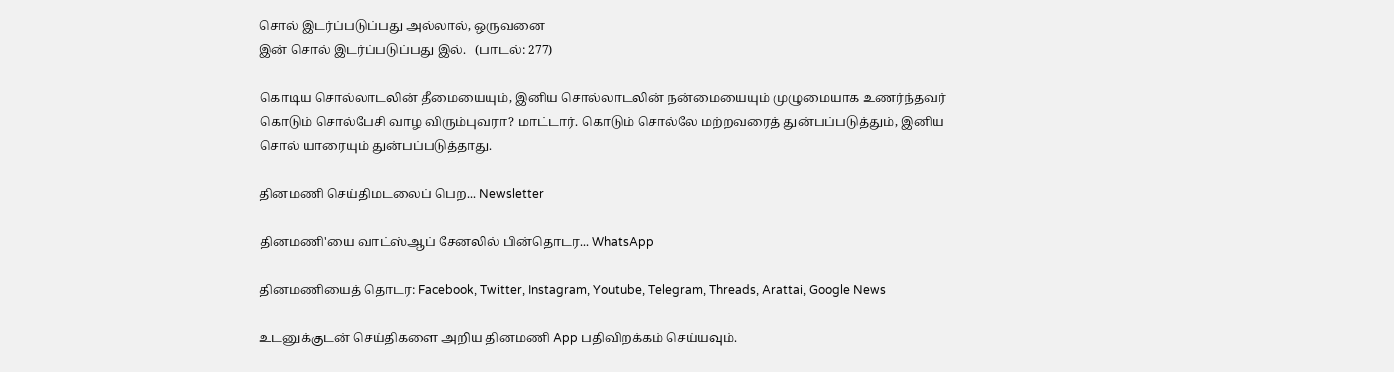சொல் இடர்ப்படுப்பது அல்லால், ஒருவனை
இன் சொல் இடர்ப்படுப்பது இல்.   (பாடல்: 277)

கொடிய சொல்லாடலின் தீமையையும், இனிய சொல்லாடலின் நன்மையையும் முழுமையாக உணர்ந்தவர் கொடும் சொல்பேசி வாழ விரும்புவரா? மாட்டார். கொடும் சொல்லே மற்றவரைத் துன்பப்படுத்தும், இனிய சொல் யாரையும் துன்பப்படுத்தாது.

தினமணி செய்திமடலைப் பெற... Newsletter

தினமணி'யை வாட்ஸ்ஆப் சேனலில் பின்தொடர... WhatsApp

தினமணியைத் தொடர: Facebook, Twitter, Instagram, Youtube, Telegram, Threads, Arattai, Google News

உடனுக்குடன் செய்திகளை அறிய தினமணி App பதிவிறக்கம் செய்யவும்.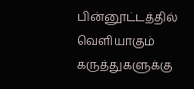பின்னூட்டத்தில் வெளியாகும் கருத்துகளுக்கு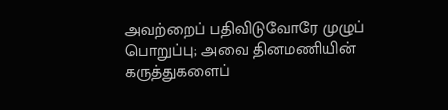அவற்றைப் பதிவிடுவோரே முழுப் பொறுப்பு; அவை தினமணியின் கருத்துகளைப்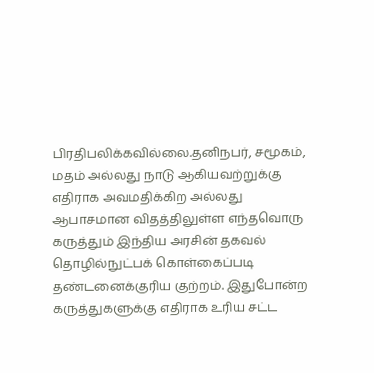பிரதிபலிக்கவில்லை.தனிநபர், சமூகம், மதம் அல்லது நாடு ஆகியவற்றுக்கு எதிராக அவமதிக்கிற அல்லது ஆபாசமான விதத்திலுள்ள எந்தவொரு கருத்தும் இந்திய அரசின் தகவல் தொழில்நுட்பக் கொள்கைப்படி தண்டனைக்குரிய குற்றம். இதுபோன்ற கருத்துகளுக்கு எதிராக உரிய சட்ட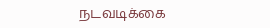நடவடிக்கை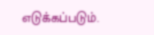எடுக்கப்படும்.